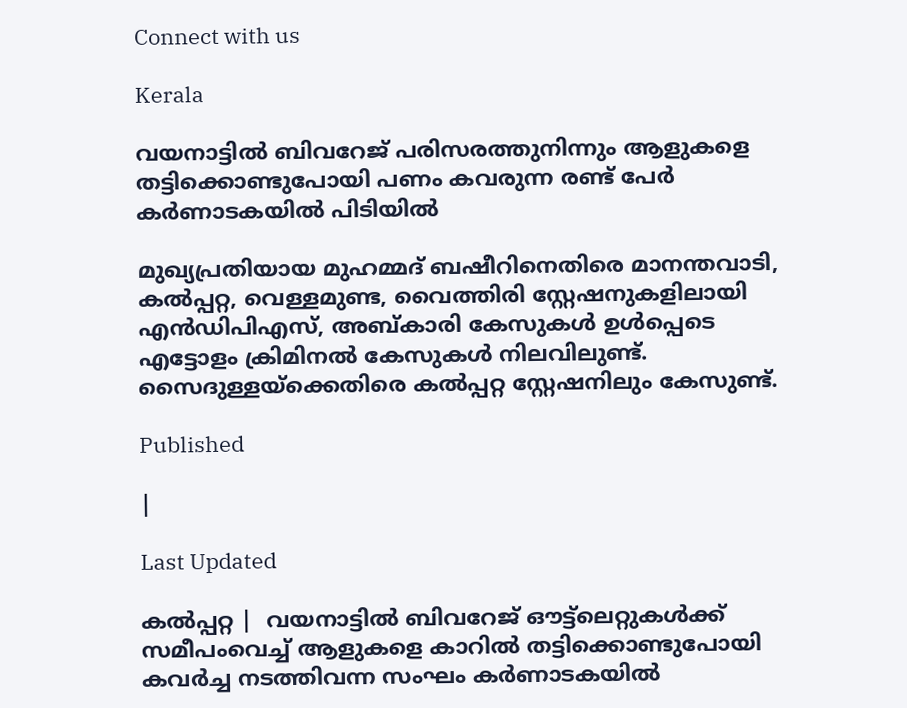Connect with us

Kerala

വയനാട്ടില്‍ ബിവറേജ് പരിസരത്തുനിന്നും ആളുകളെ തട്ടിക്കൊണ്ടുപോയി പണം കവരുന്ന രണ്ട് പേര്‍ കര്‍ണാടകയില്‍ പിടിയില്‍

മുഖ്യപ്രതിയായ മുഹമ്മദ് ബഷീറിനെതിരെ മാനന്തവാടി, കല്‍പ്പറ്റ, വെള്ളമുണ്ട, വൈത്തിരി സ്റ്റേഷനുകളിലായി എന്‍ഡിപിഎസ്, അബ്കാരി കേസുകള്‍ ഉള്‍പ്പെടെ എട്ടോളം ക്രിമിനല്‍ കേസുകള്‍ നിലവിലുണ്ട്. സൈദുള്ളയ്‌ക്കെതിരെ കല്‍പ്പറ്റ സ്റ്റേഷനിലും കേസുണ്ട്.

Published

|

Last Updated

കല്‍പ്പറ്റ |  വയനാട്ടില്‍ ബിവറേജ് ഔട്ട്ലെറ്റുകള്‍ക്ക് സമീപംവെച്ച് ആളുകളെ കാറില്‍ തട്ടിക്കൊണ്ടുപോയി കവര്‍ച്ച നടത്തിവന്ന സംഘം കര്‍ണാടകയില്‍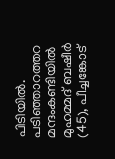പിടിയില്‍. പടിഞ്ഞാറത്തറ മന്ദംകണ്ടിയില്‍ മുഹമ്മദ് ബഷീര്‍ (45), പീച്ചങ്കോട്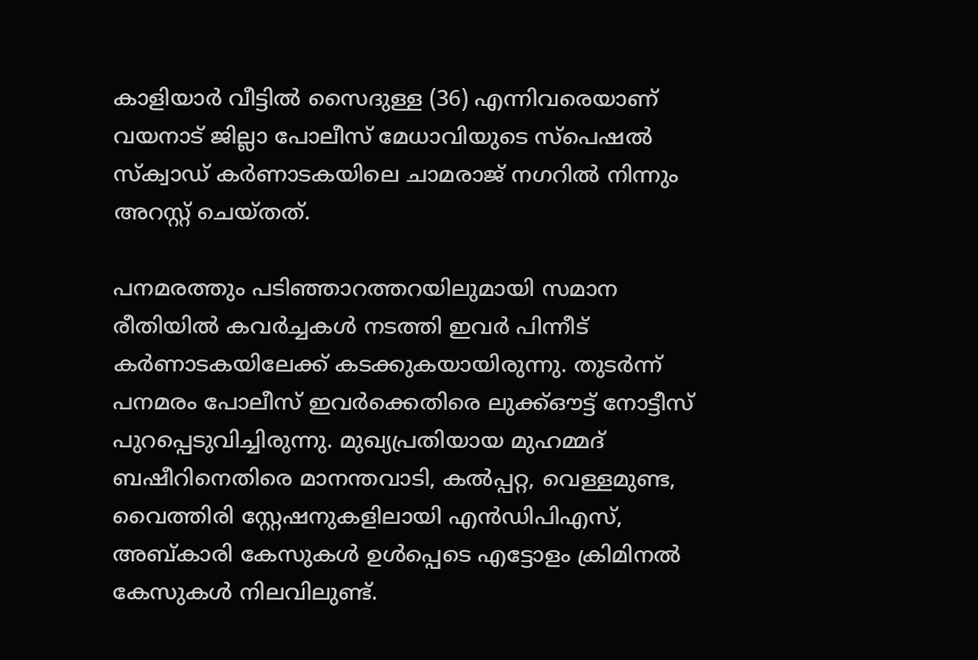കാളിയാര്‍ വീട്ടില്‍ സൈദുള്ള (36) എന്നിവരെയാണ് വയനാട് ജില്ലാ പോലീസ് മേധാവിയുടെ സ്‌പെഷല്‍ സ്‌ക്വാഡ് കര്‍ണാടകയിലെ ചാമരാജ് നഗറില്‍ നിന്നും അറസ്റ്റ് ചെയ്തത്.

പനമരത്തും പടിഞ്ഞാറത്തറയിലുമായി സമാന രീതിയില്‍ കവര്‍ച്ചകള്‍ നടത്തി ഇവര്‍ പിന്നീട് കര്‍ണാടകയിലേക്ക് കടക്കുകയായിരുന്നു. തുടര്‍ന്ന് പനമരം പോലീസ് ഇവര്‍ക്കെതിരെ ലുക്ക്ഔട്ട് നോട്ടീസ് പുറപ്പെടുവിച്ചിരുന്നു. മുഖ്യപ്രതിയായ മുഹമ്മദ് ബഷീറിനെതിരെ മാനന്തവാടി, കല്‍പ്പറ്റ, വെള്ളമുണ്ട, വൈത്തിരി സ്റ്റേഷനുകളിലായി എന്‍ഡിപിഎസ്, അബ്കാരി കേസുകള്‍ ഉള്‍പ്പെടെ എട്ടോളം ക്രിമിനല്‍ കേസുകള്‍ നിലവിലുണ്ട്.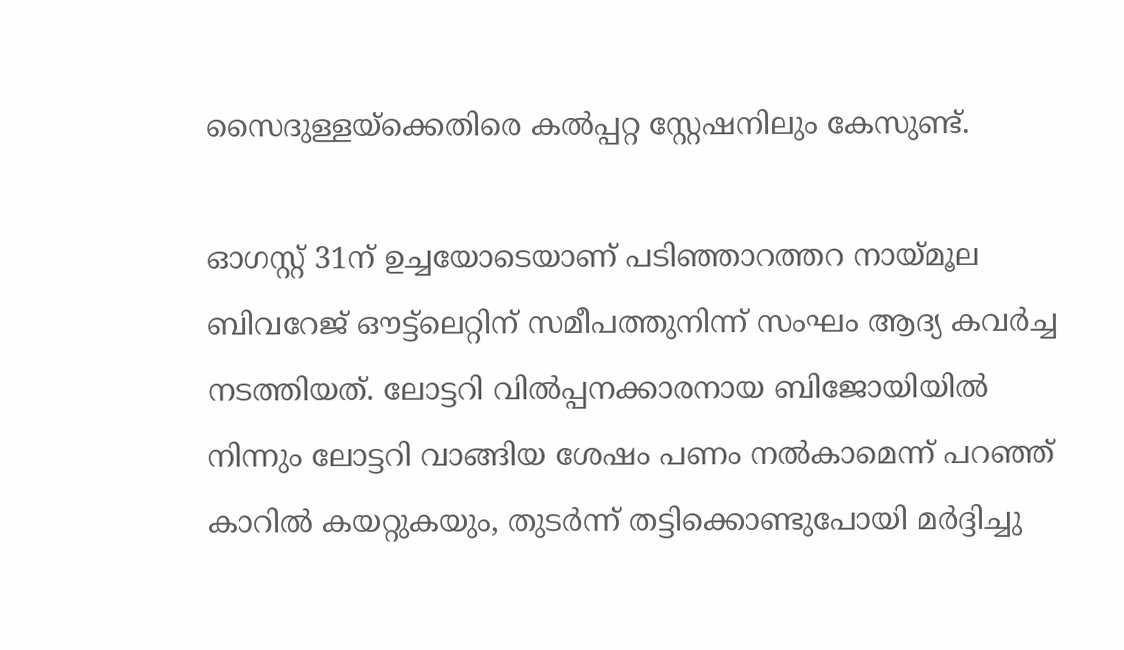സൈദുള്ളയ്‌ക്കെതിരെ കല്‍പ്പറ്റ സ്റ്റേഷനിലും കേസുണ്ട്.

ഓഗസ്റ്റ് 31ന് ഉച്ചയോടെയാണ് പടിഞ്ഞാറത്തറ നായ്മൂല ബിവറേജ് ഔട്ട്ലെറ്റിന് സമീപത്തുനിന്ന് സംഘം ആദ്യ കവര്‍ച്ച നടത്തിയത്. ലോട്ടറി വില്‍പ്പനക്കാരനായ ബിജോയിയില്‍ നിന്നും ലോട്ടറി വാങ്ങിയ ശേഷം പണം നല്‍കാമെന്ന് പറഞ്ഞ് കാറില്‍ കയറ്റുകയും, തുടര്‍ന്ന് തട്ടിക്കൊണ്ടുപോയി മര്‍ദ്ദിച്ചു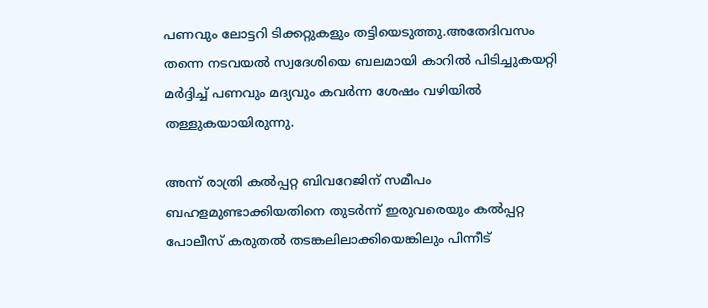പണവും ലോട്ടറി ടിക്കറ്റുകളും തട്ടിയെടുത്തു.അതേദിവസം തന്നെ നടവയല്‍ സ്വദേശിയെ ബലമായി കാറില്‍ പിടിച്ചുകയറ്റി മര്‍ദ്ദിച്ച് പണവും മദ്യവും കവര്‍ന്ന ശേഷം വഴിയില്‍ തള്ളുകയായിരുന്നു.

അന്ന് രാത്രി കല്‍പ്പറ്റ ബിവറേജിന് സമീപം ബഹളമുണ്ടാക്കിയതിനെ തുടര്‍ന്ന് ഇരുവരെയും കല്‍പ്പറ്റ പോലീസ് കരുതല്‍ തടങ്കലിലാക്കിയെങ്കിലും പിന്നീട്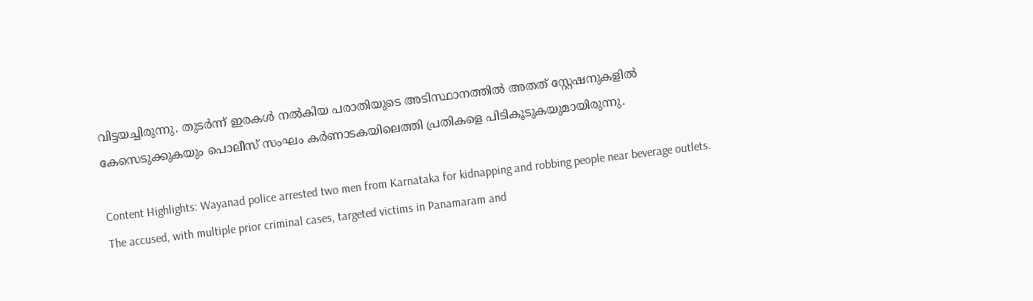വിട്ടയച്ചിരുന്നു. തുടര്‍ന്ന് ഇരകള്‍ നല്‍കിയ പരാതിയുടെ അടിസ്ഥാനത്തില്‍ അതത് സ്റ്റേഷനുകളില്‍ കേസെടുക്കുകയും പൊലീസ് സംഘം കര്‍ണാടകയിലെത്തി പ്രതികളെ പിടികൂടുകയുമായിരുന്നു.

Content Highlights: Wayanad police arrested two men from Karnataka for kidnapping and robbing people near beverage outlets. The accused, with multiple prior criminal cases, targeted victims in Panamaram and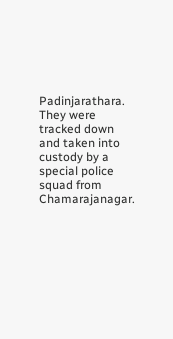Padinjarathara. They were tracked down and taken into custody by a special police squad from Chamarajanagar.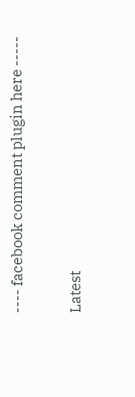---- facebook comment plugin here -----

Latest